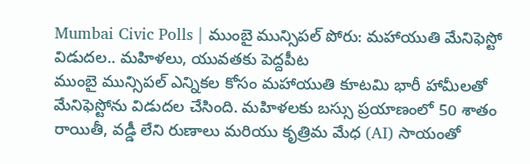Mumbai Civic Polls | ముంబై మున్సిపల్ పోరు: మహాయుతి మేనిఫెస్టో విడుదల.. మహిళలు, యువతకు పెద్దపీట
ముంబై మున్సిపల్ ఎన్నికల కోసం మహాయుతి కూటమి భారీ హామీలతో మేనిఫెస్టోను విడుదల చేసింది. మహిళలకు బస్సు ప్రయాణంలో 50 శాతం రాయితీ, వడ్డీ లేని రుణాలు మరియు కృత్రిమ మేధ (AI) సాయంతో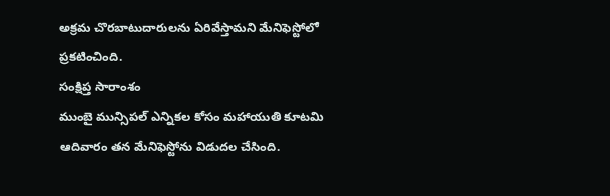అక్రమ చొరబాటుదారులను ఏరివేస్తామని మేనిఫెస్టోలో ప్రకటించింది.
సంక్షిప్త సారాంశం
ముంబై మున్సిపల్ ఎన్నికల కోసం మహాయుతి కూటమి ఆదివారం తన మేనిఫెస్టోను విడుదల చేసింది.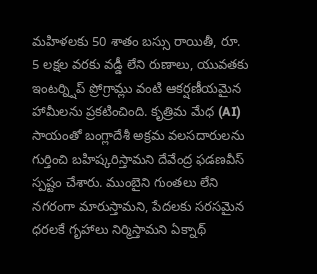మహిళలకు 50 శాతం బస్సు రాయితీ, రూ. 5 లక్షల వరకు వడ్డీ లేని రుణాలు, యువతకు ఇంటర్న్షిప్ ప్రోగ్రామ్లు వంటి ఆకర్షణీయమైన హామీలను ప్రకటించింది. కృత్రిమ మేధ (AI) సాయంతో బంగ్లాదేశీ అక్రమ వలసదారులను గుర్తించి బహిష్కరిస్తామని దేవేంద్ర ఫడణవీస్ స్పష్టం చేశారు. ముంబైని గుంతలు లేని నగరంగా మారుస్తామని, పేదలకు సరసమైన ధరలకే గృహాలు నిర్మిస్తామని ఏక్నాథ్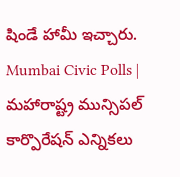షిండే హామీ ఇచ్చారు.
Mumbai Civic Polls | మహారాష్ట్ర మున్సిపల్ కార్పొరేషన్ ఎన్నికలు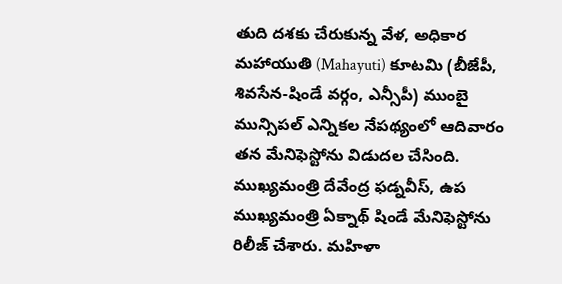తుది దశకు చేరుకున్న వేళ, అధికార మహాయుతి (Mahayuti) కూటమి (బీజేపీ, శివసేన-షిండే వర్గం, ఎన్సీపీ) ముంబై మున్సిపల్ ఎన్నికల నేపథ్యంలో ఆదివారం తన మేనిఫెస్టోను విడుదల చేసింది. ముఖ్యమంత్రి దేవేంద్ర ఫడ్నవీస్, ఉప ముఖ్యమంత్రి ఏక్నాథ్ షిండే మేనిఫెస్టోను రిలీజ్ చేశారు. మహిళా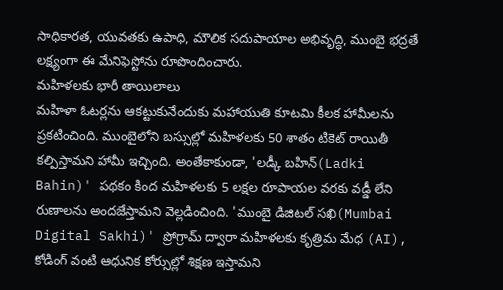సాధికారత, యువతకు ఉపాధి, మౌలిక సదుపాయాల అభివృద్ధి, ముంబై భద్రతే లక్ష్యంగా ఈ మేనిఫెస్టోను రూపొందించారు.
మహిళలకు భారీ తాయిలాలు
మహిళా ఓటర్లను ఆకట్టుకునేందుకు మహాయుతి కూటమి కీలక హామీలను ప్రకటించింది. ముంబైలోని బస్సుల్లో మహిళలకు 50 శాతం టికెట్ రాయితీ కల్పిస్తామని హామీ ఇచ్చింది. అంతేకాకుండా, 'లడ్కీ బహిన్(Ladki Bahin)' పథకం కింద మహిళలకు 5 లక్షల రూపాయల వరకు వడ్డీ లేని రుణాలను అందజేస్తామని వెల్లడించింది. 'ముంబై డిజిటల్ సఖి(Mumbai Digital Sakhi)' ప్రోగ్రామ్ ద్వారా మహిళలకు కృత్రిమ మేధ (AI), కోడింగ్ వంటి ఆధునిక కోర్సుల్లో శిక్షణ ఇస్తామని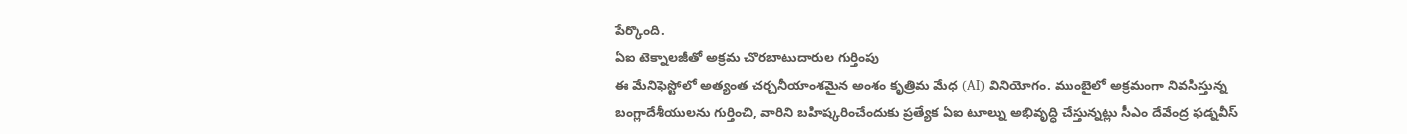పేర్కొంది.
ఏఐ టెక్నాలజీతో అక్రమ చొరబాటుదారుల గుర్తింపు
ఈ మేనిఫెస్టోలో అత్యంత చర్చనీయాంశమైన అంశం కృత్రిమ మేధ (AI) వినియోగం. ముంబైలో అక్రమంగా నివసిస్తున్న బంగ్లాదేశీయులను గుర్తించి, వారిని బహిష్కరించేందుకు ప్రత్యేక ఏఐ టూల్ను అభివృద్ధి చేస్తున్నట్లు సీఎం దేవేంద్ర ఫడ్నవీస్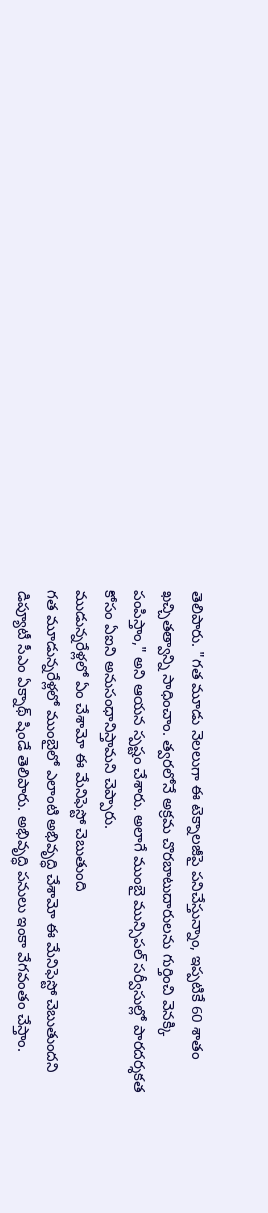తెలిపారు. "గత మూడు నెలలుగా ఈ టెక్నాలజీపై పనిచేస్తున్నాం, ఇప్పటికే 60 శాతం ఖచ్చితత్వాన్ని సాధించాం. త్వరలోనే అక్రమ చొరబాటుదారులను గుర్తించి వెనక్కి పంపిస్తాం," అని ఆయన స్పష్టం చేశారు. అలాగే ముంబై మున్సిపల్ సర్వీసుల్లో పారదర్శకత కోసం ఏఐని అనుసంధానిస్తామని చెప్పారు.
ముడున్నరేళ్లలో ఏం చేశామో ఈ మేనిఫెస్టో చెబుతుంది
గత మూడున్నరేళ్లలో ముంబైలో ఎలాంటి అభివృద్ధి చేశామో ఈ మేనిఫెస్టో చెబుతుందని డిప్యూటీ సీఎం ఏక్నాథ్ షిండే తెలిపారు. అభివృద్ధి పనులు ఇంకా వేగవంతం చేస్తాం.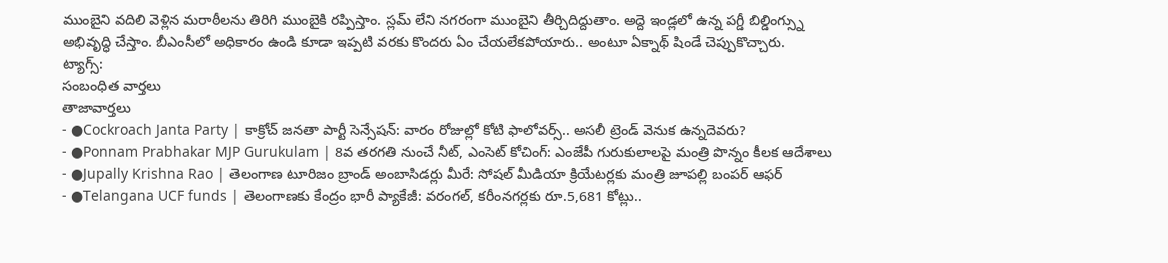ముంబైని వదిలి వెళ్లిన మరాఠీలను తిరిగి ముంబైకి రప్పిస్తాం. స్లమ్ లేని నగరంగా ముంబైని తీర్చిదిద్దుతాం. అద్దె ఇండ్లలో ఉన్న పగ్డీ బిల్డింగ్స్ను అభివృద్ధి చేస్తాం. బీఎంసీలో అధికారం ఉండి కూడా ఇప్పటి వరకు కొందరు ఏం చేయలేకపోయారు.. అంటూ ఏక్నాథ్ షిండే చెప్పుకొచ్చారు.
ట్యాగ్స్:
సంబంధిత వార్తలు
తాజావార్తలు
- ●Cockroach Janta Party | కాక్రోచ్ జనతా పార్టీ సెన్సేషన్: వారం రోజుల్లో కోటి ఫాలోవర్స్.. అసలీ ట్రెండ్ వెనుక ఉన్నదెవరు?
- ●Ponnam Prabhakar MJP Gurukulam | 8వ తరగతి నుంచే నీట్, ఎంసెట్ కోచింగ్: ఎంజేపీ గురుకులాలపై మంత్రి పొన్నం కీలక ఆదేశాలు
- ●Jupally Krishna Rao | తెలంగాణ టూరిజం బ్రాండ్ అంబాసిడర్లు మీరే: సోషల్ మీడియా క్రియేటర్లకు మంత్రి జూపల్లి బంపర్ ఆఫర్
- ●Telangana UCF funds | తెలంగాణకు కేంద్రం భారీ ప్యాకేజీ: వరంగల్, కరీంనగర్లకు రూ.5,681 కోట్లు..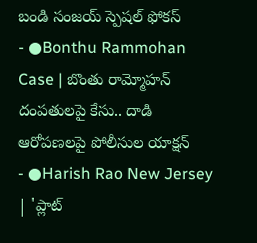బండి సంజయ్ స్పెషల్ ఫోకస్
- ●Bonthu Rammohan Case | బొంతు రామ్మోహన్ దంపతులపై కేసు.. దాడి ఆరోపణలపై పోలీసుల యాక్షన్
- ●Harish Rao New Jersey | 'ప్లాట్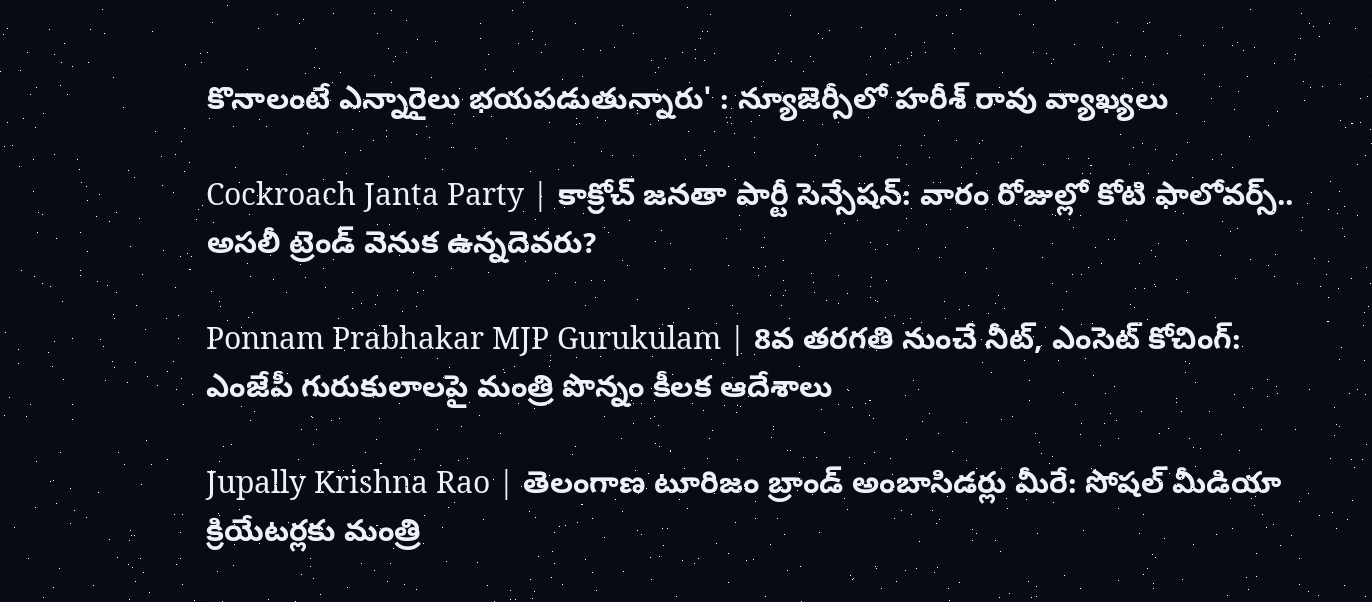కొనాలంటే ఎన్నారైలు భయపడుతున్నారు' : న్యూజెర్సీలో హరీశ్ రావు వ్యాఖ్యలు

Cockroach Janta Party | కాక్రోచ్ జనతా పార్టీ సెన్సేషన్: వారం రోజుల్లో కోటి ఫాలోవర్స్.. అసలీ ట్రెండ్ వెనుక ఉన్నదెవరు?

Ponnam Prabhakar MJP Gurukulam | 8వ తరగతి నుంచే నీట్, ఎంసెట్ కోచింగ్: ఎంజేపీ గురుకులాలపై మంత్రి పొన్నం కీలక ఆదేశాలు

Jupally Krishna Rao | తెలంగాణ టూరిజం బ్రాండ్ అంబాసిడర్లు మీరే: సోషల్ మీడియా క్రియేటర్లకు మంత్రి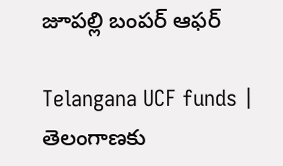జూపల్లి బంపర్ ఆఫర్

Telangana UCF funds | తెలంగాణకు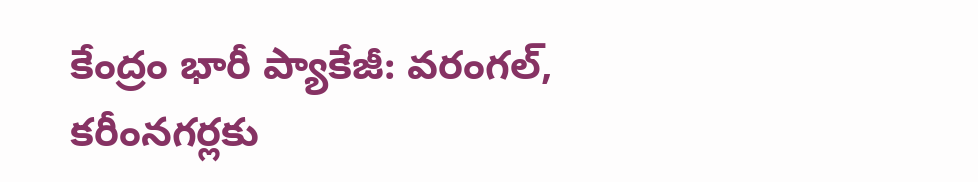కేంద్రం భారీ ప్యాకేజీ: వరంగల్, కరీంనగర్లకు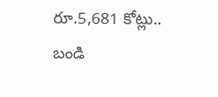రూ.5,681 కోట్లు.. బండి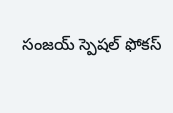సంజయ్ స్పెషల్ ఫోకస్